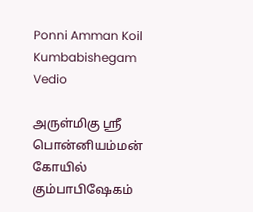Ponni Amman Koil Kumbabishegam Vedio

அருள்மிகு ஸ்ரீ பொன்னியம்மன் கோயில் கும்பாபிஷேகம்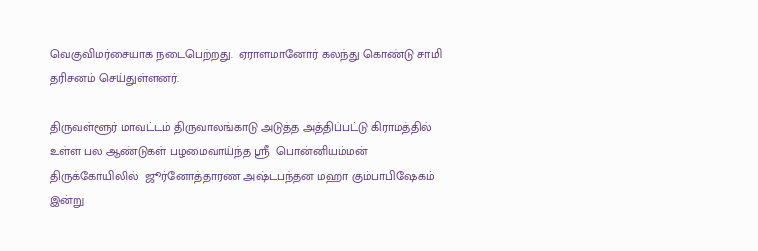வெகுவிமர்சையாக நடைபெற்றது.  ஏராளமானோர் கலந்து கொண்டு சாமி தரிசனம் செய்துள்ளனர்.

திருவள்ளூர் மாவட்டம் திருவாலங்காடு அடுத்த அத்திப்பட்டு கிராமத்தில்  உள்ள பல ஆண்டுகள் பழமைவாய்ந்த ஸ்ரீ  பொன்னியம்மன் திருக்கோயிலில்  ஜூர்னோத்தாரண அஷ்டபந்தன மஹா கும்பாபிஷேகம் இன்று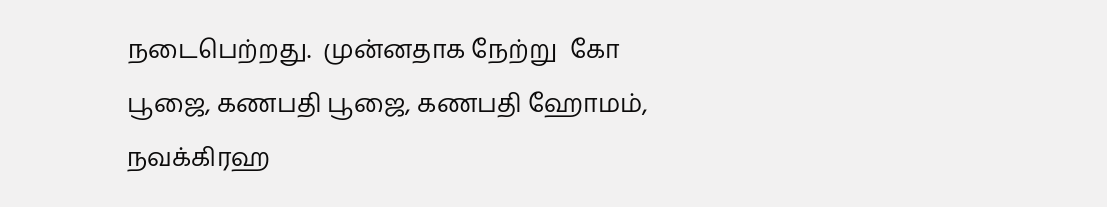நடைபெற்றது.  முன்னதாக நேற்று  கோ பூஜை, கணபதி பூஜை, கணபதி ஹோமம், நவக்கிரஹ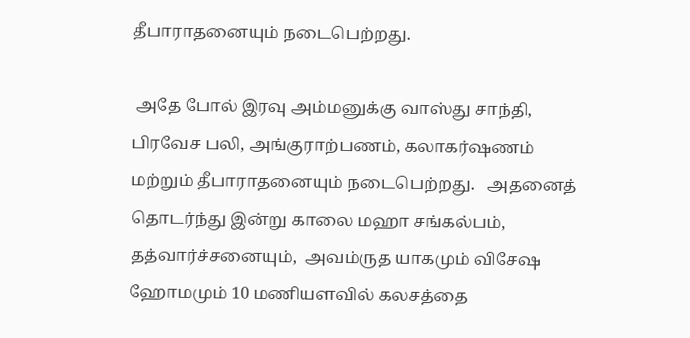தீபாராதனையும் நடைபெற்றது.

 அதே போல் இரவு அம்மனுக்கு வாஸ்து சாந்தி, பிரவேச பலி, அங்குராற்பணம், கலாகர்ஷணம் மற்றும் தீபாராதனையும் நடைபெற்றது.   அதனைத் தொடர்ந்து இன்று காலை மஹா சங்கல்பம், தத்வார்ச்சனையும்,  அவம்ருத யாகமும் விசேஷ ஹோமமும் 10 மணியளவில் கலசத்தை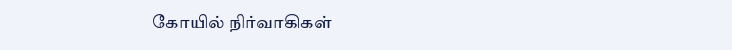கோயில் நிர்வாகிகள்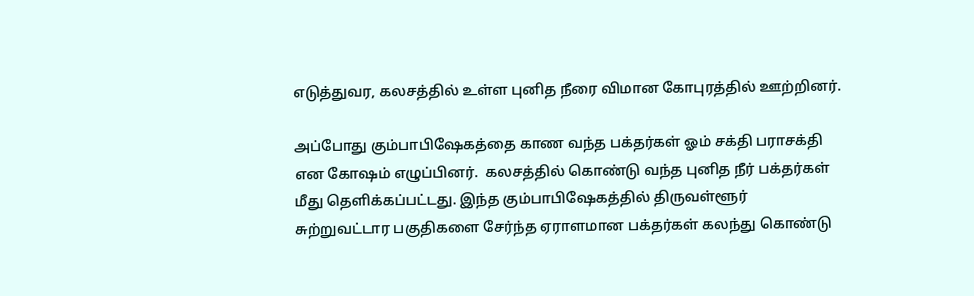எடுத்துவர, கலசத்தில் உள்ள புனித நீரை விமான கோபுரத்தில் ஊற்றினர்.

அப்போது கும்பாபிஷேகத்தை காண வந்த பக்தர்கள் ஓம் சக்தி பராசக்தி என கோஷம் எழுப்பினர்.  கலசத்தில் கொண்டு வந்த புனித நீர் பக்தர்கள் மீது தெளிக்கப்பட்டது. இந்த கும்பாபிஷேகத்தில் திருவள்ளூர் சுற்றுவட்டார பகுதிகளை சேர்ந்த ஏராளமான பக்தர்கள் கலந்து கொண்டு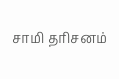சாமி தரிசனம்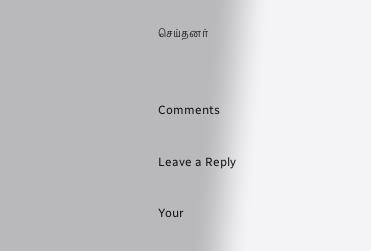செய்தனர்


Comments

Leave a Reply

Your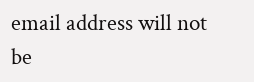email address will not be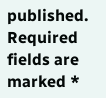published. Required fields are marked *